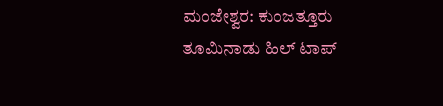ಮಂಜೇಶ್ವರ: ಕುಂಜತ್ತೂರು ತೂಮಿನಾಡು ಹಿಲ್ ಟಾಪ್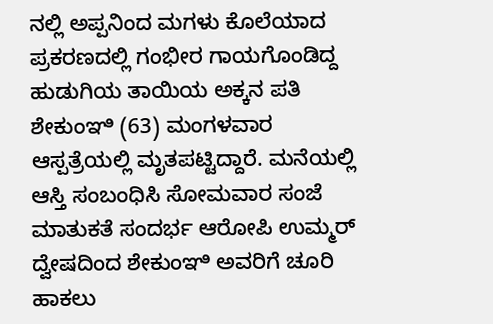ನಲ್ಲಿ ಅಪ್ಪನಿಂದ ಮಗಳು ಕೊಲೆಯಾದ ಪ್ರಕರಣದಲ್ಲಿ ಗಂಭೀರ ಗಾಯಗೊಂಡಿದ್ದ ಹುಡುಗಿಯ ತಾಯಿಯ ಅಕ್ಕನ ಪತಿ ಶೇಕುಂಞಿ (63) ಮಂಗಳವಾರ ಆಸ್ಪತ್ರೆಯಲ್ಲಿ ಮೃತಪಟ್ಟಿದ್ದಾರೆ. ಮನೆಯಲ್ಲಿ ಆಸ್ತಿ ಸಂಬಂಧಿಸಿ ಸೋಮವಾರ ಸಂಜೆ ಮಾತುಕತೆ ಸಂದರ್ಭ ಆರೋಪಿ ಉಮ್ಮರ್ ದ್ವೇಷದಿಂದ ಶೇಕುಂಞಿ ಅವರಿಗೆ ಚೂರಿ ಹಾಕಲು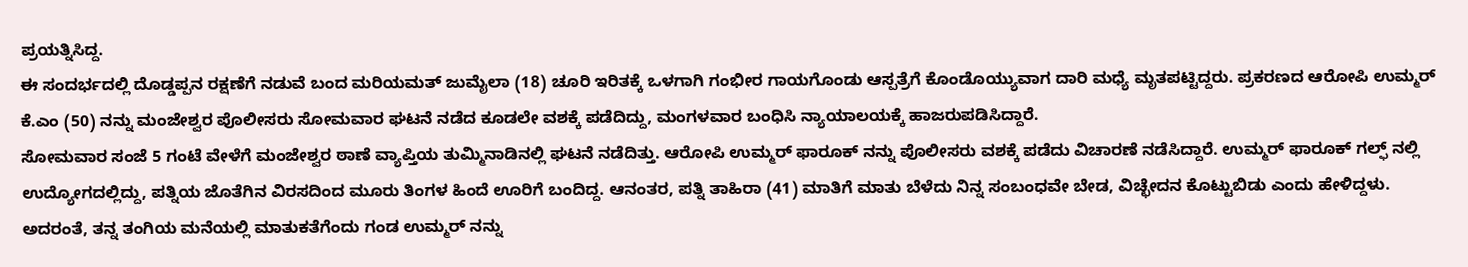ಪ್ರಯತ್ನಿಸಿದ್ದ.
ಈ ಸಂದರ್ಭದಲ್ಲಿ ದೊಡ್ಡಪ್ಪನ ರಕ್ಷಣೆಗೆ ನಡುವೆ ಬಂದ ಮರಿಯಮತ್ ಜುಮೈಲಾ (18) ಚೂರಿ ಇರಿತಕ್ಕೆ ಒಳಗಾಗಿ ಗಂಭೀರ ಗಾಯಗೊಂಡು ಆಸ್ಪತ್ರೆಗೆ ಕೊಂಡೊಯ್ಯುವಾಗ ದಾರಿ ಮಧ್ಯೆ ಮೃತಪಟ್ಟಿದ್ದರು. ಪ್ರಕರಣದ ಆರೋಪಿ ಉಮ್ಮರ್ ಕೆ.ಎಂ (50) ನನ್ನು ಮಂಜೇಶ್ವರ ಪೊಲೀಸರು ಸೋಮವಾರ ಘಟನೆ ನಡೆದ ಕೂಡಲೇ ವಶಕ್ಕೆ ಪಡೆದಿದ್ದು, ಮಂಗಳವಾರ ಬಂಧಿಸಿ ನ್ಯಾಯಾಲಯಕ್ಕೆ ಹಾಜರುಪಡಿಸಿದ್ದಾರೆ.
ಸೋಮವಾರ ಸಂಜೆ 5 ಗಂಟೆ ವೇಳೆಗೆ ಮಂಜೇಶ್ವರ ಠಾಣೆ ವ್ಯಾಪ್ತಿಯ ತುಮ್ಮಿನಾಡಿನಲ್ಲಿ ಘಟನೆ ನಡೆದಿತ್ತು. ಆರೋಪಿ ಉಮ್ಮರ್ ಫಾರೂಕ್ ನನ್ನು ಪೊಲೀಸರು ವಶಕ್ಕೆ ಪಡೆದು ವಿಚಾರಣೆ ನಡೆಸಿದ್ದಾರೆ. ಉಮ್ಮರ್ ಫಾರೂಕ್ ಗಲ್ಫ್ ನಲ್ಲಿ ಉದ್ಯೋಗದಲ್ಲಿದ್ದು, ಪತ್ನಿಯ ಜೊತೆಗಿನ ವಿರಸದಿಂದ ಮೂರು ತಿಂಗಳ ಹಿಂದೆ ಊರಿಗೆ ಬಂದಿದ್ದ. ಆನಂತರ, ಪತ್ನಿ ತಾಹಿರಾ (41) ಮಾತಿಗೆ ಮಾತು ಬೆಳೆದು ನಿನ್ನ ಸಂಬಂಧವೇ ಬೇಡ, ವಿಚ್ಛೇದನ ಕೊಟ್ಟುಬಿಡು ಎಂದು ಹೇಳಿದ್ದಳು. ಅದರಂತೆ, ತನ್ನ ತಂಗಿಯ ಮನೆಯಲ್ಲಿ ಮಾತುಕತೆಗೆಂದು ಗಂಡ ಉಮ್ಮರ್ ನನ್ನು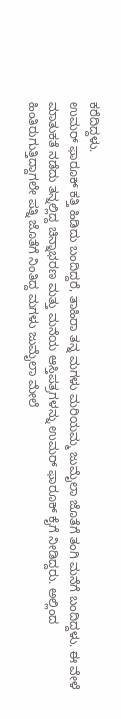ಕರೆದಿದ್ದಳು.
ಉಮರ್ ಫಾರೂಕ್ ಕತ್ತಿ ಹಿಡಿದು ಬಂದಿದ್ದರೆ, ತಾಹಿರಾ ತನ್ನ ಮಗಳು ಮರಿಯಮ್ಮ ಜುಮೈಲಾ ಜೊತೆಗೆ ತಂಗಿ ಮನೆಗೆ ಬಂದಿದ್ದಳು. ಈ ವೇಳೆ ಮಾತುಕತೆ ನಡೆದು ತನ್ನಲ್ಲಿದ್ದ ಚಿನ್ನಾಭರಣ ಮತ್ತು ಮನೆಯ ಆಸ್ತಿಪತ್ರಗಳನ್ನು ಉಮರ್ ಫಾರೂಕ್ ಕೈಗೆ ನೀಡಿದ್ದರು. ಅಲ್ಲಿಂದ ಹಿಂತಿರುಗುತ್ತಿದ್ದಾಗಲೇ ಪತ್ನಿ ಜೊತೆಗೆ ನಿಂತಿದ್ದ ಮಗಳು ಜುಮೈಲಾ ಮೇಲೆ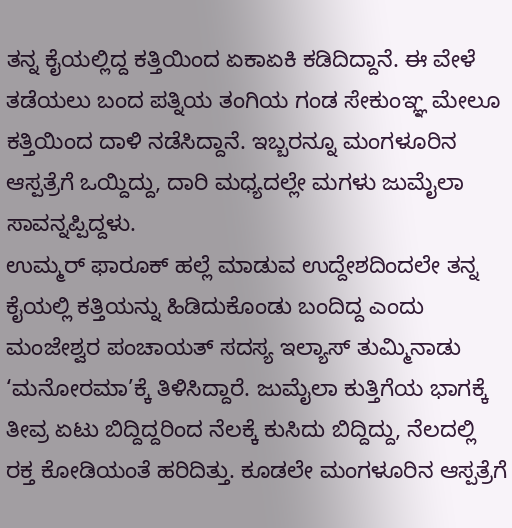ತನ್ನ ಕೈಯಲ್ಲಿದ್ದ ಕತ್ತಿಯಿಂದ ಏಕಾಏಕಿ ಕಡಿದಿದ್ದಾನೆ. ಈ ವೇಳೆ ತಡೆಯಲು ಬಂದ ಪತ್ನಿಯ ತಂಗಿಯ ಗಂಡ ಸೇಕುಂಞ್ಞ ಮೇಲೂ ಕತ್ತಿಯಿಂದ ದಾಳಿ ನಡೆಸಿದ್ದಾನೆ. ಇಬ್ಬರನ್ನೂ ಮಂಗಳೂರಿನ ಆಸ್ಪತ್ರೆಗೆ ಒಯ್ದಿದ್ದು, ದಾರಿ ಮಧ್ಯದಲ್ಲೇ ಮಗಳು ಜುಮೈಲಾ ಸಾವನ್ನಪ್ಪಿದ್ದಳು.
ಉಮ್ಮರ್ ಫಾರೂಕ್ ಹಲ್ಲೆ ಮಾಡುವ ಉದ್ದೇಶದಿಂದಲೇ ತನ್ನ ಕೈಯಲ್ಲಿ ಕತ್ತಿಯನ್ನು ಹಿಡಿದುಕೊಂಡು ಬಂದಿದ್ದ ಎಂದು ಮಂಜೇಶ್ವರ ಪಂಚಾಯತ್ ಸದಸ್ಯ ಇಲ್ಯಾಸ್ ತುಮ್ಮಿನಾಡು ‘ಮನೋರಮಾ’ಕ್ಕೆ ತಿಳಿಸಿದ್ದಾರೆ. ಜುಮೈಲಾ ಕುತ್ತಿಗೆಯ ಭಾಗಕ್ಕೆ ತೀವ್ರ ಏಟು ಬಿದ್ದಿದ್ದರಿಂದ ನೆಲಕ್ಕೆ ಕುಸಿದು ಬಿದ್ದಿದ್ದು, ನೆಲದಲ್ಲಿ ರಕ್ತ ಕೋಡಿಯಂತೆ ಹರಿದಿತ್ತು. ಕೂಡಲೇ ಮಂಗಳೂರಿನ ಆಸ್ಪತ್ರೆಗೆ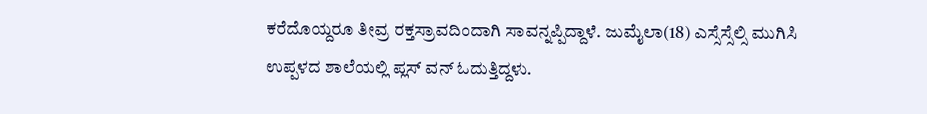ಕರೆದೊಯ್ದರೂ ತೀವ್ರ ರಕ್ತಸ್ರಾವದಿಂದಾಗಿ ಸಾವನ್ನಪ್ಪಿದ್ದಾಳೆ. ಜುಮೈಲಾ(18) ಎಸ್ಸೆಸ್ಸೆಲ್ಸಿ ಮುಗಿಸಿ ಉಪ್ಪಳದ ಶಾಲೆಯಲ್ಲಿ ಪ್ಲಸ್ ವನ್ ಓದುತ್ತಿದ್ದಳು.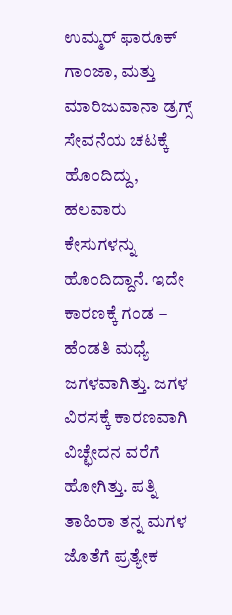ಉಮ್ಮರ್ ಫಾರೂಕ್ ಗಾಂಜಾ, ಮತ್ತು ಮಾರಿಜುವಾನಾ ಡ್ರಗ್ಸ್ ಸೇವನೆಯ ಚಟಕ್ಕೆ ಹೊಂದಿದ್ದು, ಹಲವಾರು ಕೇಸುಗಳನ್ನು ಹೊಂದಿದ್ದಾನೆ. ಇದೇ ಕಾರಣಕ್ಕೆ ಗಂಡ – ಹೆಂಡತಿ ಮಧ್ಯೆ ಜಗಳವಾಗಿತ್ತು. ಜಗಳ ವಿರಸಕ್ಕೆ ಕಾರಣವಾಗಿ ವಿಚ್ಛೇದನ ವರೆಗೆ ಹೋಗಿತ್ತು. ಪತ್ನಿ ತಾಹಿರಾ ತನ್ನ ಮಗಳ ಜೊತೆಗೆ ಪ್ರತ್ಯೇಕ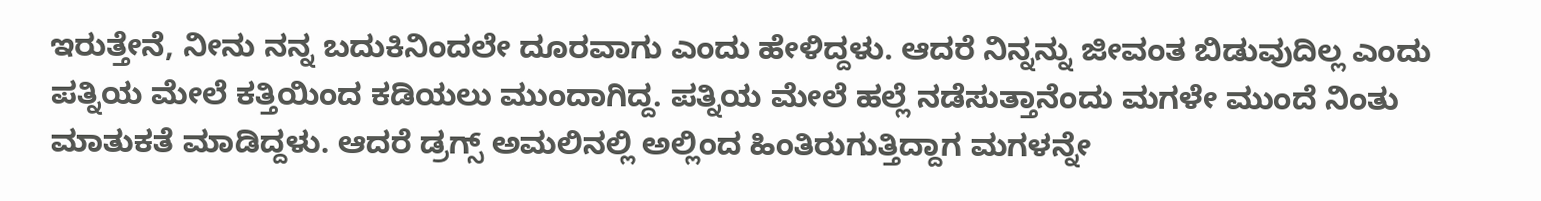ಇರುತ್ತೇನೆ, ನೀನು ನನ್ನ ಬದುಕಿನಿಂದಲೇ ದೂರವಾಗು ಎಂದು ಹೇಳಿದ್ದಳು. ಆದರೆ ನಿನ್ನನ್ನು ಜೀವಂತ ಬಿಡುವುದಿಲ್ಲ ಎಂದು ಪತ್ನಿಯ ಮೇಲೆ ಕತ್ತಿಯಿಂದ ಕಡಿಯಲು ಮುಂದಾಗಿದ್ದ. ಪತ್ನಿಯ ಮೇಲೆ ಹಲ್ಲೆ ನಡೆಸುತ್ತಾನೆಂದು ಮಗಳೇ ಮುಂದೆ ನಿಂತು ಮಾತುಕತೆ ಮಾಡಿದ್ದಳು. ಆದರೆ ಡ್ರಗ್ಸ್ ಅಮಲಿನಲ್ಲಿ ಅಲ್ಲಿಂದ ಹಿಂತಿರುಗುತ್ತಿದ್ದಾಗ ಮಗಳನ್ನೇ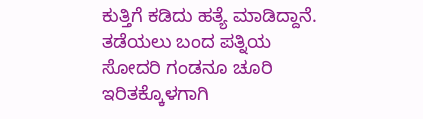ಕುತ್ತಿಗೆ ಕಡಿದು ಹತ್ಯೆ ಮಾಡಿದ್ದಾನೆ. ತಡೆಯಲು ಬಂದ ಪತ್ನಿಯ ಸೋದರಿ ಗಂಡನೂ ಚೂರಿ ಇರಿತಕ್ಕೊಳಗಾಗಿ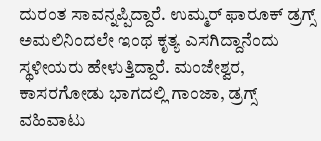ದುರಂತ ಸಾವನ್ನಪ್ಪಿದ್ದಾರೆ. ಉಮ್ಮರ್ ಫಾರೂಕ್ ಡ್ರಗ್ಸ್ ಅಮಲಿನಿಂದಲೇ ಇಂಥ ಕೃತ್ಯ ಎಸಗಿದ್ದಾನೆಂದು ಸ್ಥಳೀಯರು ಹೇಳುತ್ತಿದ್ದಾರೆ. ಮಂಜೇಶ್ವರ, ಕಾಸರಗೋಡು ಭಾಗದಲ್ಲಿ ಗಾಂಜಾ, ಡ್ರಗ್ಸ್ ವಹಿವಾಟು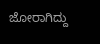ಜೋರಾಗಿದ್ದು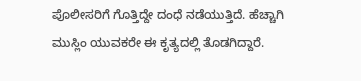ಪೊಲೀಸರಿಗೆ ಗೊತ್ತಿದ್ದೇ ದಂಧೆ ನಡೆಯುತ್ತಿದೆ. ಹೆಚ್ಚಾಗಿ ಮುಸ್ಲಿಂ ಯುವಕರೇ ಈ ಕೃತ್ಯದಲ್ಲಿ ತೊಡಗಿದ್ದಾರೆ.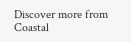Discover more from Coastal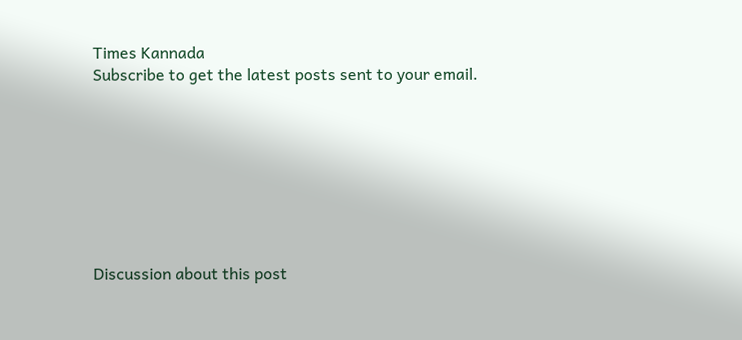Times Kannada
Subscribe to get the latest posts sent to your email.








Discussion about this post